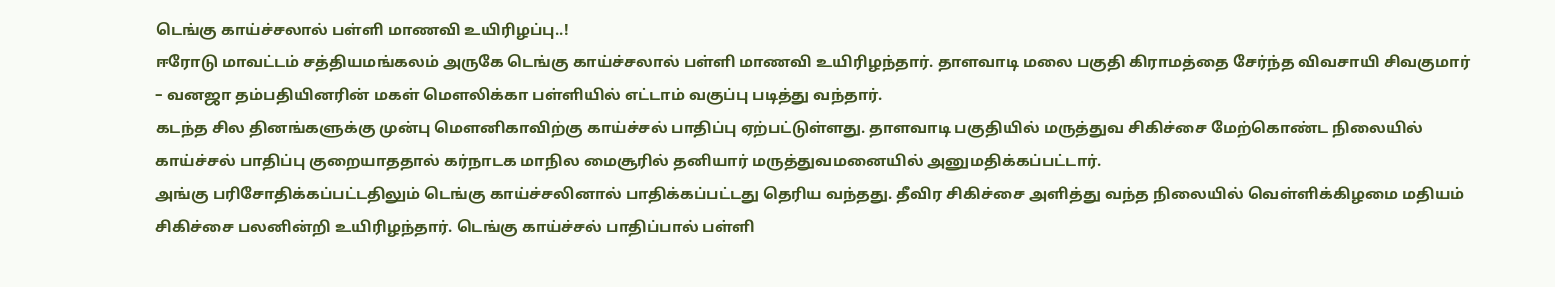டெங்கு காய்ச்சலால் பள்ளி மாணவி உயிரிழப்பு..!
ஈரோடு மாவட்டம் சத்தியமங்கலம் அருகே டெங்கு காய்ச்சலால் பள்ளி மாணவி உயிரிழந்தார். தாளவாடி மலை பகுதி கிராமத்தை சேர்ந்த விவசாயி சிவகுமார் – வனஜா தம்பதியினரின் மகள் மௌலிக்கா பள்ளியில் எட்டாம் வகுப்பு படித்து வந்தார்.
கடந்த சில தினங்களுக்கு முன்பு மௌனிகாவிற்கு காய்ச்சல் பாதிப்பு ஏற்பட்டுள்ளது. தாளவாடி பகுதியில் மருத்துவ சிகிச்சை மேற்கொண்ட நிலையில் காய்ச்சல் பாதிப்பு குறையாததால் கர்நாடக மாநில மைசூரில் தனியார் மருத்துவமனையில் அனுமதிக்கப்பட்டார்.
அங்கு பரிசோதிக்கப்பட்டதிலும் டெங்கு காய்ச்சலினால் பாதிக்கப்பட்டது தெரிய வந்தது. தீவிர சிகிச்சை அளித்து வந்த நிலையில் வெள்ளிக்கிழமை மதியம் சிகிச்சை பலனின்றி உயிரிழந்தார். டெங்கு காய்ச்சல் பாதிப்பால் பள்ளி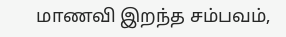மாணவி இறந்த சம்பவம்,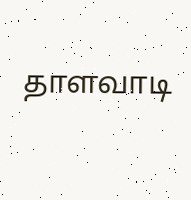தாளவாடி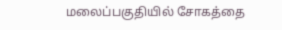மலைப்பகுதியில் சோகத்தை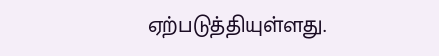ஏற்படுத்தியுள்ளது.